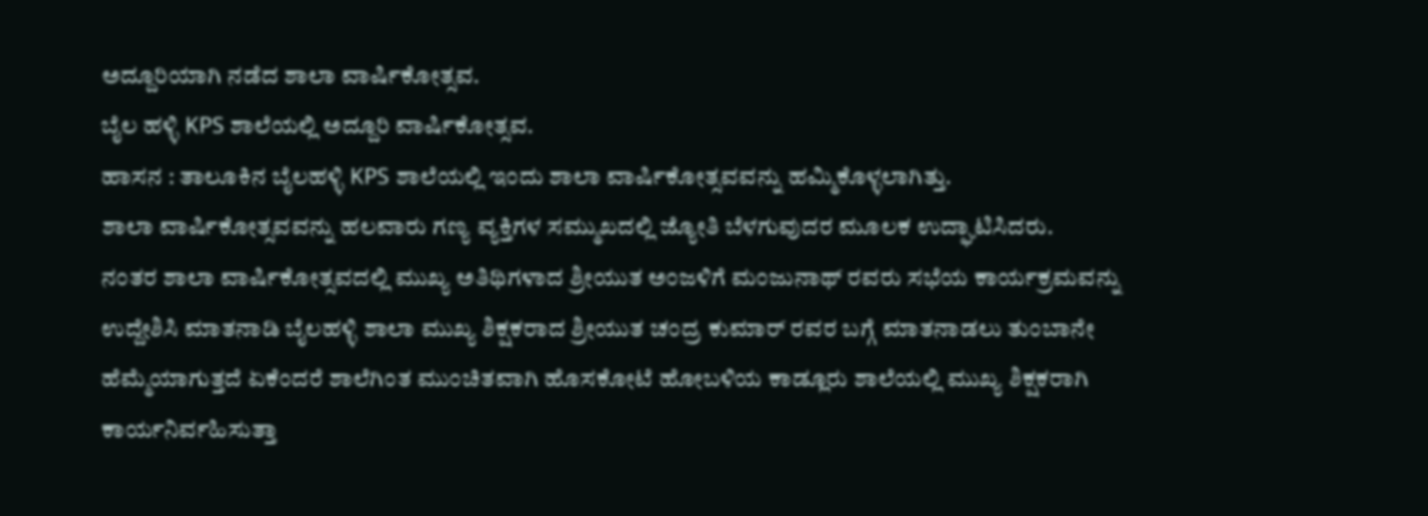ಅದ್ದೂರಿಯಾಗಿ ನಡೆದ ಶಾಲಾ ವಾರ್ಷಿಕೋತ್ಸವ.
ಬೈಲ ಹಳ್ಳಿ KPS ಶಾಲೆಯಲ್ಲಿ ಅದ್ದೂರಿ ವಾರ್ಷಿಕೋತ್ಸವ.
ಹಾಸನ : ತಾಲೂಕಿನ ಬೈಲಹಳ್ಳಿ KPS ಶಾಲೆಯಲ್ಲಿ ಇಂದು ಶಾಲಾ ವಾರ್ಷಿಕೋತ್ಸವವನ್ನು ಹಮ್ಮಿಕೊಳ್ಳಲಾಗಿತ್ತು.
ಶಾಲಾ ವಾರ್ಷಿಕೋತ್ಸವವನ್ನು ಹಲವಾರು ಗಣ್ಯ ವ್ಯಕ್ತಿಗಳ ಸಮ್ಮುಖದಲ್ಲಿ ಜ್ಯೋತಿ ಬೆಳಗುವುದರ ಮೂಲಕ ಉದ್ಘಾಟಿಸಿದರು.
ನಂತರ ಶಾಲಾ ವಾರ್ಷಿಕೋತ್ಸವದಲ್ಲಿ ಮುಖ್ಯ ಅತಿಥಿಗಳಾದ ಶ್ರೀಯುತ ಅಂಜಳಿಗೆ ಮಂಜುನಾಥ್ ರವರು ಸಭೆಯ ಕಾರ್ಯಕ್ರಮವನ್ನು ಉದ್ದೇಶಿಸಿ ಮಾತನಾಡಿ ಬೈಲಹಳ್ಳಿ ಶಾಲಾ ಮುಖ್ಯ ಶಿಕ್ಷಕರಾದ ಶ್ರೀಯುತ ಚಂದ್ರ ಕುಮಾರ್ ರವರ ಬಗ್ಗೆ ಮಾತನಾಡಲು ತುಂಬಾನೇ ಹೆಮ್ಮೆಯಾಗುತ್ತದೆ ಏಕೆಂದರೆ ಶಾಲೆಗಿಂತ ಮುಂಚಿತವಾಗಿ ಹೊಸಕೋಟೆ ಹೋಬಳಿಯ ಕಾಡ್ಲೂರು ಶಾಲೆಯಲ್ಲಿ ಮುಖ್ಯ ಶಿಕ್ಷಕರಾಗಿ ಕಾರ್ಯನಿರ್ವಹಿಸುತ್ತಾ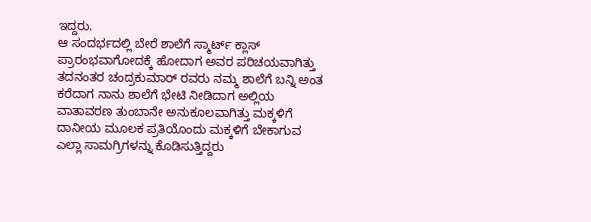ಇದ್ದರು.
ಆ ಸಂದರ್ಭದಲ್ಲಿ ಬೇರೆ ಶಾಲೆಗೆ ಸ್ಮಾರ್ಟ್ ಕ್ಲಾಸ್ ಪ್ರಾರಂಭವಾಗೋದಕ್ಕೆ ಹೋದಾಗ ಅವರ ಪರಿಚಯವಾಗಿತ್ತು ತದನಂತರ ಚಂದ್ರಕುಮಾರ್ ರವರು ನಮ್ಮ ಶಾಲೆಗೆ ಬನ್ನಿ ಅಂತ ಕರೆದಾಗ ನಾನು ಶಾಲೆಗೆ ಭೇಟಿ ನೀಡಿದಾಗ ಅಲ್ಲಿಯ ವಾತಾವರಣ ತುಂಬಾನೇ ಅನುಕೂಲವಾಗಿತ್ತು ಮಕ್ಕಳಿಗೆ ದಾನೀಯ ಮೂಲಕ ಪ್ರತಿಯೊಂದು ಮಕ್ಕಳಿಗೆ ಬೇಕಾಗುವ ಎಲ್ಲಾ ಸಾಮಗ್ರಿಗಳನ್ನು ಕೊಡಿಸುತ್ತಿದ್ದರು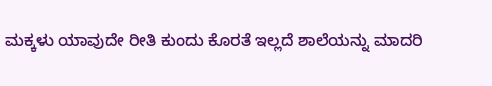ಮಕ್ಕಳು ಯಾವುದೇ ರೀತಿ ಕುಂದು ಕೊರತೆ ಇಲ್ಲದೆ ಶಾಲೆಯನ್ನು ಮಾದರಿ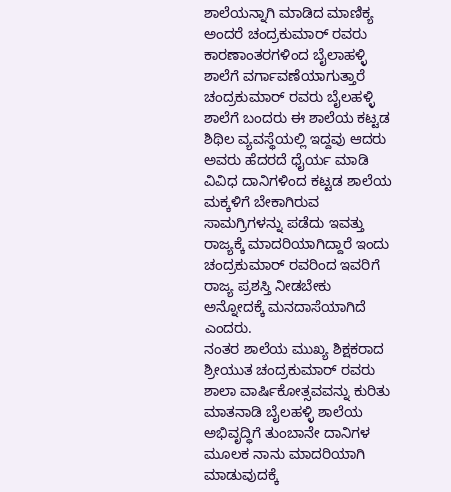ಶಾಲೆಯನ್ನಾಗಿ ಮಾಡಿದ ಮಾಣಿಕ್ಯ ಅಂದರೆ ಚಂದ್ರಕುಮಾರ್ ರವರು ಕಾರಣಾಂತರಗಳಿಂದ ಬೈಲಾಹಳ್ಳಿ ಶಾಲೆಗೆ ವರ್ಗಾವಣೆಯಾಗುತ್ತಾರೆ ಚಂದ್ರಕುಮಾರ್ ರವರು ಬೈಲಹಳ್ಳಿ ಶಾಲೆಗೆ ಬಂದರು ಈ ಶಾಲೆಯ ಕಟ್ಟಡ ಶಿಥಿಲ ವ್ಯವಸ್ಥೆಯಲ್ಲಿ ಇದ್ದವು ಆದರು ಅವರು ಹೆದರದೆ ಧೈರ್ಯ ಮಾಡಿ ವಿವಿಧ ದಾನಿಗಳಿಂದ ಕಟ್ಟಡ ಶಾಲೆಯ ಮಕ್ಕಳಿಗೆ ಬೇಕಾಗಿರುವ ಸಾಮಗ್ರಿಗಳನ್ನು ಪಡೆದು ಇವತ್ತು ರಾಜ್ಯಕ್ಕೆ ಮಾದರಿಯಾಗಿದ್ದಾರೆ ಇಂದು ಚಂದ್ರಕುಮಾರ್ ರವರಿಂದ ಇವರಿಗೆ ರಾಜ್ಯ ಪ್ರಶಸ್ತಿ ನೀಡಬೇಕು ಅನ್ನೋದಕ್ಕೆ ಮನದಾಸೆಯಾಗಿದೆ ಎಂದರು.
ನಂತರ ಶಾಲೆಯ ಮುಖ್ಯ ಶಿಕ್ಷಕರಾದ ಶ್ರೀಯುತ ಚಂದ್ರಕುಮಾರ್ ರವರು ಶಾಲಾ ವಾರ್ಷಿಕೋತ್ಸವವನ್ನು ಕುರಿತು ಮಾತನಾಡಿ ಬೈಲಹಳ್ಳಿ ಶಾಲೆಯ ಅಭಿವೃದ್ಧಿಗೆ ತುಂಬಾನೇ ದಾನಿಗಳ ಮೂಲಕ ನಾನು ಮಾದರಿಯಾಗಿ ಮಾಡುವುದಕ್ಕೆ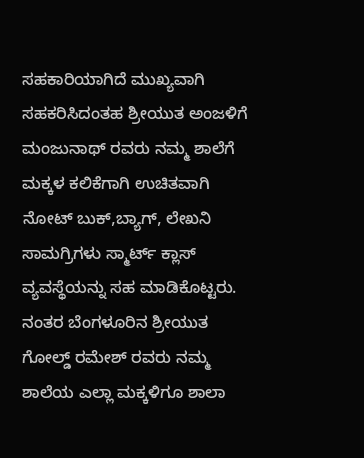ಸಹಕಾರಿಯಾಗಿದೆ ಮುಖ್ಯವಾಗಿ ಸಹಕರಿಸಿದಂತಹ ಶ್ರೀಯುತ ಅಂಜಳಿಗೆ ಮಂಜುನಾಥ್ ರವರು ನಮ್ಮ ಶಾಲೆಗೆ ಮಕ್ಕಳ ಕಲಿಕೆಗಾಗಿ ಉಚಿತವಾಗಿ ನೋಟ್ ಬುಕ್,ಬ್ಯಾಗ್, ಲೇಖನಿ ಸಾಮಗ್ರಿಗಳು ಸ್ಮಾರ್ಟ್ ಕ್ಲಾಸ್ ವ್ಯವಸ್ಥೆಯನ್ನು ಸಹ ಮಾಡಿಕೊಟ್ಟರು.
ನಂತರ ಬೆಂಗಳೂರಿನ ಶ್ರೀಯುತ ಗೋಲ್ಡ್ ರಮೇಶ್ ರವರು ನಮ್ಮ ಶಾಲೆಯ ಎಲ್ಲಾ ಮಕ್ಕಳಿಗೂ ಶಾಲಾ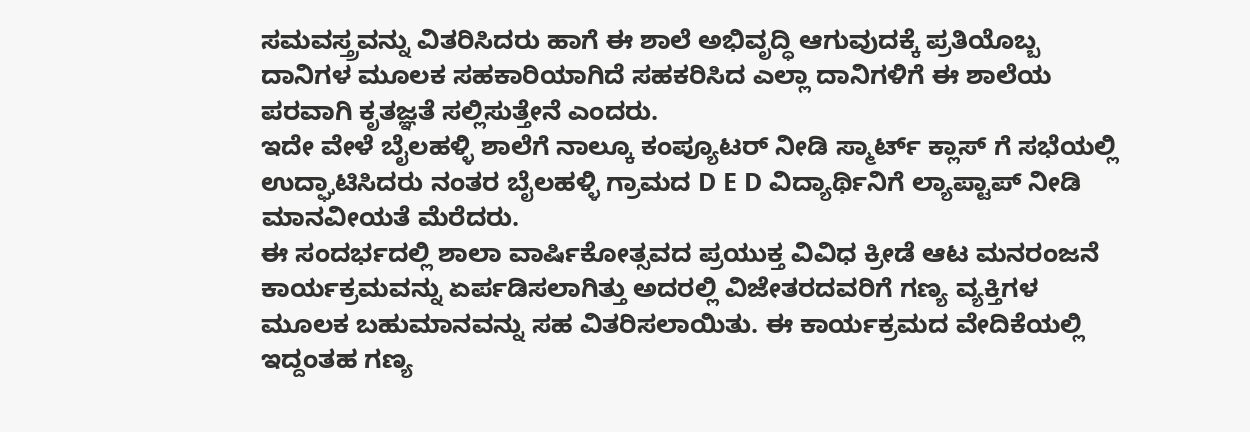ಸಮವಸ್ತ್ರವನ್ನು ವಿತರಿಸಿದರು ಹಾಗೆ ಈ ಶಾಲೆ ಅಭಿವೃದ್ಧಿ ಆಗುವುದಕ್ಕೆ ಪ್ರತಿಯೊಬ್ಬ ದಾನಿಗಳ ಮೂಲಕ ಸಹಕಾರಿಯಾಗಿದೆ ಸಹಕರಿಸಿದ ಎಲ್ಲಾ ದಾನಿಗಳಿಗೆ ಈ ಶಾಲೆಯ ಪರವಾಗಿ ಕೃತಜ್ಞತೆ ಸಲ್ಲಿಸುತ್ತೇನೆ ಎಂದರು.
ಇದೇ ವೇಳೆ ಬೈಲಹಳ್ಳಿ ಶಾಲೆಗೆ ನಾಲ್ಕೂ ಕಂಪ್ಯೂಟರ್ ನೀಡಿ ಸ್ಮಾರ್ಟ್ ಕ್ಲಾಸ್ ಗೆ ಸಭೆಯಲ್ಲಿ ಉದ್ಘಾಟಿಸಿದರು ನಂತರ ಬೈಲಹಳ್ಳಿ ಗ್ರಾಮದ D E D ವಿದ್ಯಾರ್ಥಿನಿಗೆ ಲ್ಯಾಪ್ಟಾಪ್ ನೀಡಿ ಮಾನವೀಯತೆ ಮೆರೆದರು.
ಈ ಸಂದರ್ಭದಲ್ಲಿ ಶಾಲಾ ವಾರ್ಷಿಕೋತ್ಸವದ ಪ್ರಯುಕ್ತ ವಿವಿಧ ಕ್ರೀಡೆ ಆಟ ಮನರಂಜನೆ ಕಾರ್ಯಕ್ರಮವನ್ನು ಏರ್ಪಡಿಸಲಾಗಿತ್ತು ಅದರಲ್ಲಿ ವಿಜೇತರದವರಿಗೆ ಗಣ್ಯ ವ್ಯಕ್ತಿಗಳ ಮೂಲಕ ಬಹುಮಾನವನ್ನು ಸಹ ವಿತರಿಸಲಾಯಿತು. ಈ ಕಾರ್ಯಕ್ರಮದ ವೇದಿಕೆಯಲ್ಲಿ ಇದ್ದಂತಹ ಗಣ್ಯ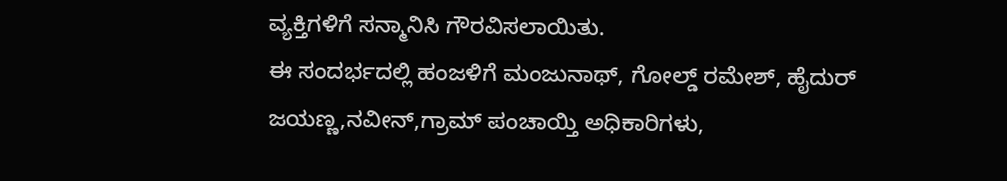ವ್ಯಕ್ತಿಗಳಿಗೆ ಸನ್ಮಾನಿಸಿ ಗೌರವಿಸಲಾಯಿತು.
ಈ ಸಂದರ್ಭದಲ್ಲಿ ಹಂಜಳಿಗೆ ಮಂಜುನಾಥ್, ಗೋಲ್ಡ್ ರಮೇಶ್, ಹೈದುರ್ ಜಯಣ್ಣ,ನವೀನ್,ಗ್ರಾಮ್ ಪಂಚಾಯ್ತಿ ಅಧಿಕಾರಿಗಳು,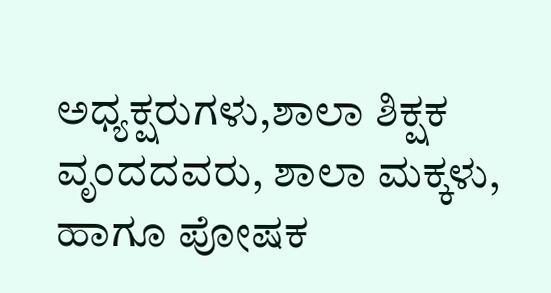ಅಧ್ಯಕ್ಷರುಗಳು,ಶಾಲಾ ಶಿಕ್ಷಕ ವೃಂದದವರು, ಶಾಲಾ ಮಕ್ಕಳು, ಹಾಗೂ ಪೋಷಕ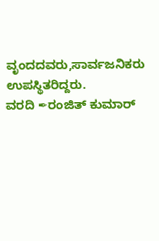ವೃಂದದವರು,ಸಾರ್ವಜನಿಕರು ಉಪಸ್ಥಿತರಿದ್ದರು.
ವರದಿ ✒ರಂಜಿತ್ ಕುಮಾರ್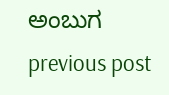ಅಂಬುಗ
previous post